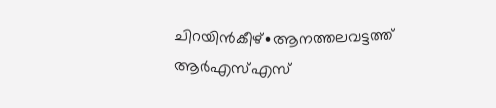ചിറയിൻകീഴ്∙ആനത്തലവട്ടത്ത് ആർഎസ്എസ്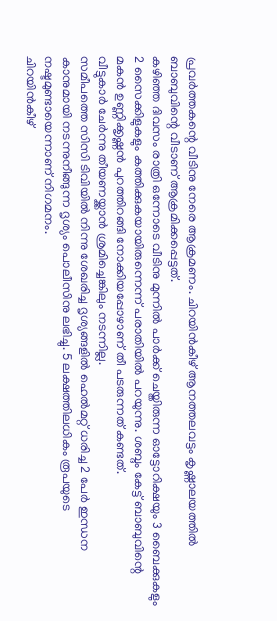പ്രവർത്തകന്റെ വീടിനു നേരെ ആക്രമണം. ചിറയിൻകീഴ് ആനത്തലവട്ടം കൃഷ്ണാലയത്തിൽ ബാബുവിന്റെ വീടാണ് ആക്രമിക്കപ്പെട്ടത്.
കഴിഞ്ഞ ദിവസം രാത്രി ഒന്നോടെ വീടിനു മുന്നിൽ പാർക്ക് ചെയ്തിരുന്ന ഓട്ടോറിക്ഷയും 3 ബൈക്കുകളും 2 സൈക്കിളുകളും കത്തിക്കുകയായിരുന്നെന്ന് പരാതിയിൽ പറയുന്നു. ശബ്ദം കേട്ട് ബാബുവിന്റെ മകൻ ഉണ്ണിക്കൃഷ്ണൻ പുറത്തിറങ്ങി നോക്കിയപ്പോഴാണ് തീ പടരുന്നത് കണ്ടത്.
വീട്ടുകാർ ചേർന്നു തീയണയ്ക്കാൻ ശ്രമിച്ചെങ്കിലും നടന്നില്ല.
സമീപത്തെ സിസി ടിവിയിൽ നിന്നു ശേഖരിച്ച ദൃശ്യങ്ങളിൽ ഹെൽമറ്റ് ധരിച്ച 2 പേർ ഇന്ധന കാനുമായി നടന്നുനീങ്ങുന്ന ദൃശ്യം പൊലീസിനു ലഭിച്ചു. 5 ലക്ഷത്തിലധികം രൂപയുടെ നഷ്ടമുണ്ടായെന്നാണ് നിഗമനം.
ചിറയിൻകീഴ്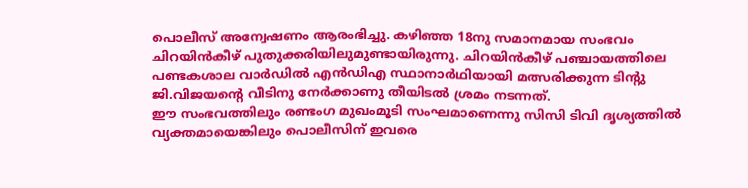പൊലീസ് അന്വേഷണം ആരംഭിച്ചു. കഴിഞ്ഞ 18നു സമാനമായ സംഭവം ചിറയിൻകീഴ് പുതുക്കരിയിലുമുണ്ടായിരുന്നു. ചിറയിൻകീഴ് പഞ്ചായത്തിലെ പണ്ടകശാല വാർഡിൽ എൻഡിഎ സ്ഥാനാർഥിയായി മത്സരിക്കുന്ന ടിന്റു ജി.വിജയന്റെ വീടിനു നേർക്കാണു തീയിടൽ ശ്രമം നടന്നത്.
ഈ സംഭവത്തിലും രണ്ടംഗ മുഖംമൂടി സംഘമാണെന്നു സിസി ടിവി ദൃശ്യത്തിൽ വ്യക്തമായെങ്കിലും പൊലീസിന് ഇവരെ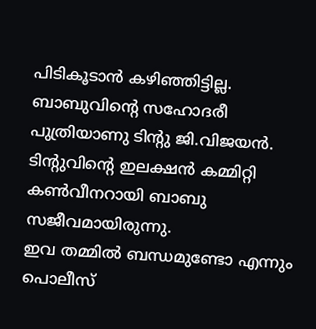പിടികൂടാൻ കഴിഞ്ഞിട്ടില്ല.
ബാബുവിന്റെ സഹോദരീ പുത്രിയാണു ടിന്റു ജി.വിജയൻ. ടിന്റുവിന്റെ ഇലക്ഷൻ കമ്മിറ്റി കൺവീനറായി ബാബു സജീവമായിരുന്നു.
ഇവ തമ്മിൽ ബന്ധമുണ്ടോ എന്നും പൊലീസ്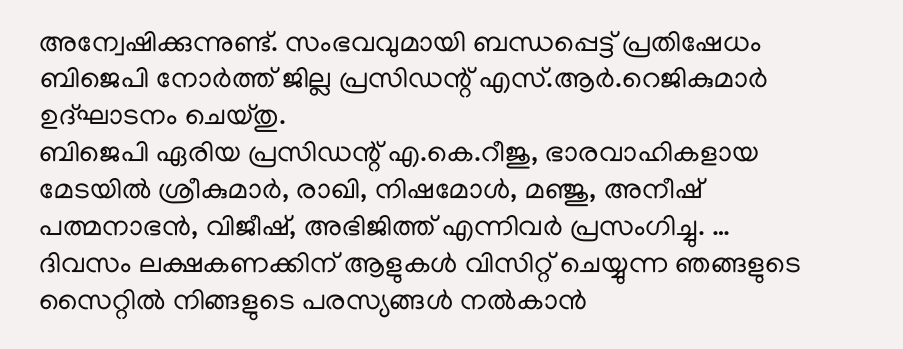അന്വേഷിക്കുന്നുണ്ട്. സംഭവവുമായി ബന്ധപ്പെട്ട് പ്രതിഷേധം ബിജെപി നോർത്ത് ജില്ല പ്രസിഡന്റ് എസ്.ആർ.റെജികുമാർ ഉദ്ഘാടനം ചെയ്തു.
ബിജെപി ഏരിയ പ്രസിഡന്റ് എ.കെ.റീജു, ഭാരവാഹികളായ മേടയിൽ ശ്രീകുമാർ, രാഖി, നിഷമോൾ, മഞ്ജു, അനീഷ് പത്മനാഭൻ, വിജീഷ്, അഭിജിത്ത് എന്നിവർ പ്രസംഗിച്ചു. …
ദിവസം ലക്ഷകണക്കിന് ആളുകൾ വിസിറ്റ് ചെയ്യുന്ന ഞങ്ങളുടെ സൈറ്റിൽ നിങ്ങളുടെ പരസ്യങ്ങൾ നൽകാൻ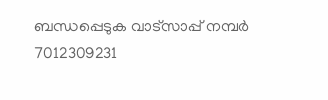ബന്ധപ്പെടുക വാട്സാപ്പ് നമ്പർ 7012309231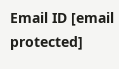Email ID [email protected]